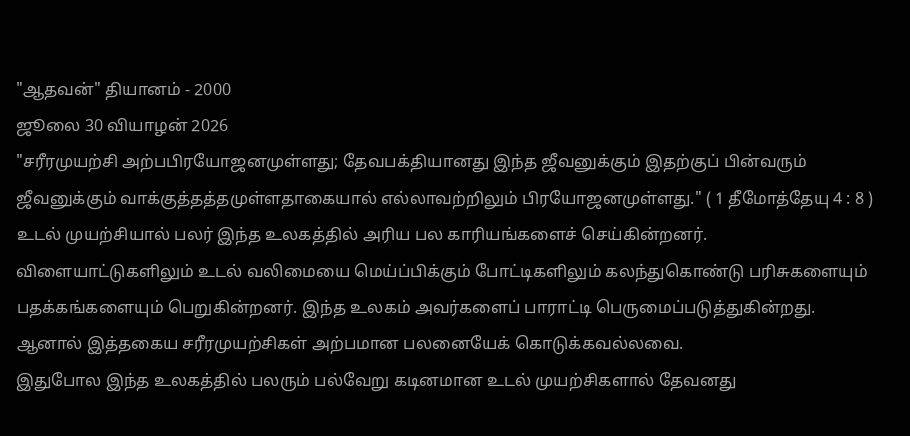"ஆதவன்" தியானம் - 2000
ஜூலை 30 வியாழன் 2026
"சரீரமுயற்சி அற்பபிரயோஜனமுள்ளது; தேவபக்தியானது இந்த ஜீவனுக்கும் இதற்குப் பின்வரும் ஜீவனுக்கும் வாக்குத்தத்தமுள்ளதாகையால் எல்லாவற்றிலும் பிரயோஜனமுள்ளது." ( 1 தீமோத்தேயு 4 : 8 )
உடல் முயற்சியால் பலர் இந்த உலகத்தில் அரிய பல காரியங்களைச் செய்கின்றனர். விளையாட்டுகளிலும் உடல் வலிமையை மெய்ப்பிக்கும் போட்டிகளிலும் கலந்துகொண்டு பரிசுகளையும் பதக்கங்களையும் பெறுகின்றனர். இந்த உலகம் அவர்களைப் பாராட்டி பெருமைப்படுத்துகின்றது. ஆனால் இத்தகைய சரீரமுயற்சிகள் அற்பமான பலனையேக் கொடுக்கவல்லவை.
இதுபோல இந்த உலகத்தில் பலரும் பல்வேறு கடினமான உடல் முயற்சிகளால் தேவனது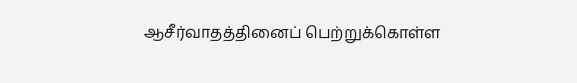ஆசீர்வாதத்தினைப் பெற்றுக்கொள்ள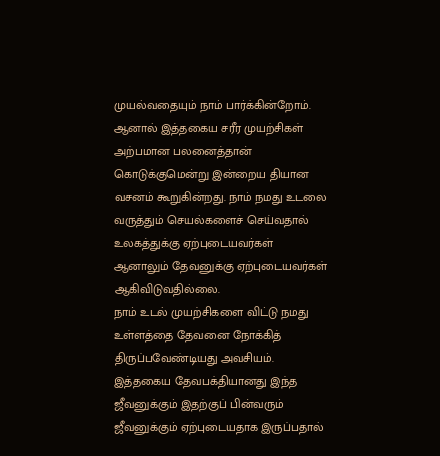முயல்வதையும் நாம் பார்க்கின்றோம். ஆனால் இத்தகைய சரீர முயற்சிகள் அற்பமான பலனைத்தான் கொடுக்குமென்று இன்றைய தியான வசனம் கூறுகின்றது. நாம் நமது உடலை வருத்தும் செயல்களைச் செய்வதால் உலகத்துக்கு ஏற்புடையவர்கள் ஆனாலும் தேவனுக்கு ஏற்புடையவர்கள் ஆகிவிடுவதில்லை.
நாம் உடல் முயற்சிகளை விட்டு நமது உள்ளத்தை தேவனை நோக்கித் திருப்பவேண்டியது அவசியம். இத்தகைய தேவபக்தியானது இந்த ஜீவனுக்கும் இதற்குப் பின்வரும் ஜீவனுக்கும் ஏற்புடையதாக இருப்பதால்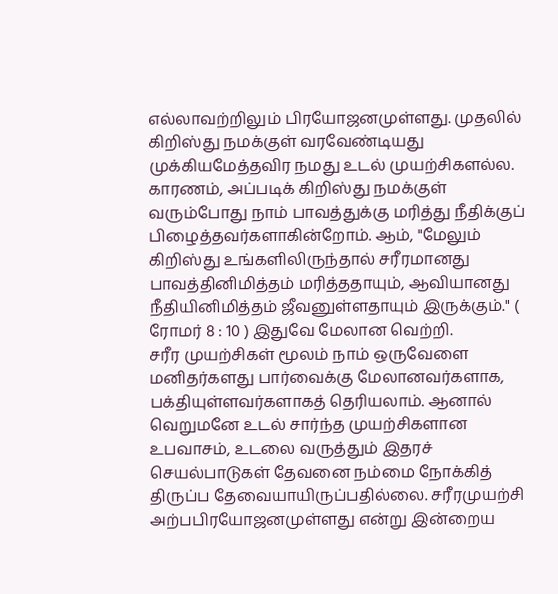எல்லாவற்றிலும் பிரயோஜனமுள்ளது. முதலில் கிறிஸ்து நமக்குள் வரவேண்டியது முக்கியமேத்தவிர நமது உடல் முயற்சிகளல்ல. காரணம், அப்படிக் கிறிஸ்து நமக்குள் வரும்போது நாம் பாவத்துக்கு மரித்து நீதிக்குப் பிழைத்தவர்களாகின்றோம். ஆம், "மேலும் கிறிஸ்து உங்களிலிருந்தால் சரீரமானது பாவத்தினிமித்தம் மரித்ததாயும், ஆவியானது நீதியினிமித்தம் ஜீவனுள்ளதாயும் இருக்கும்." ( ரோமர் 8 : 10 ) இதுவே மேலான வெற்றி.
சரீர முயற்சிகள் மூலம் நாம் ஒருவேளை மனிதர்களது பார்வைக்கு மேலானவர்களாக, பக்தியுள்ளவர்களாகத் தெரியலாம். ஆனால் வெறுமனே உடல் சார்ந்த முயற்சிகளான உபவாசம், உடலை வருத்தும் இதரச் செயல்பாடுகள் தேவனை நம்மை நோக்கித் திருப்ப தேவையாயிருப்பதில்லை. சரீரமுயற்சி அற்பபிரயோஜனமுள்ளது என்று இன்றைய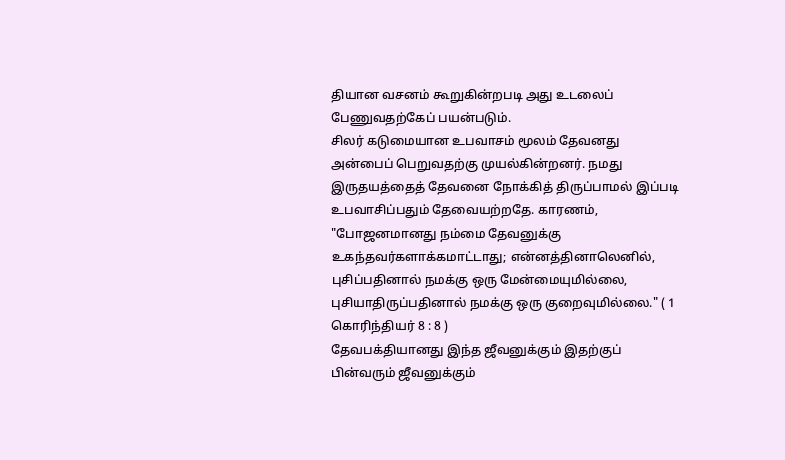தியான வசனம் கூறுகின்றபடி அது உடலைப் பேணுவதற்கேப் பயன்படும்.
சிலர் கடுமையான உபவாசம் மூலம் தேவனது அன்பைப் பெறுவதற்கு முயல்கின்றனர். நமது இருதயத்தைத் தேவனை நோக்கித் திருப்பாமல் இப்படி உபவாசிப்பதும் தேவையற்றதே. காரணம், "போஜனமானது நம்மை தேவனுக்கு உகந்தவர்களாக்கமாட்டாது; என்னத்தினாலெனில், புசிப்பதினால் நமக்கு ஒரு மேன்மையுமில்லை, புசியாதிருப்பதினால் நமக்கு ஒரு குறைவுமில்லை." ( 1 கொரிந்தியர் 8 : 8 )
தேவபக்தியானது இந்த ஜீவனுக்கும் இதற்குப் பின்வரும் ஜீவனுக்கும்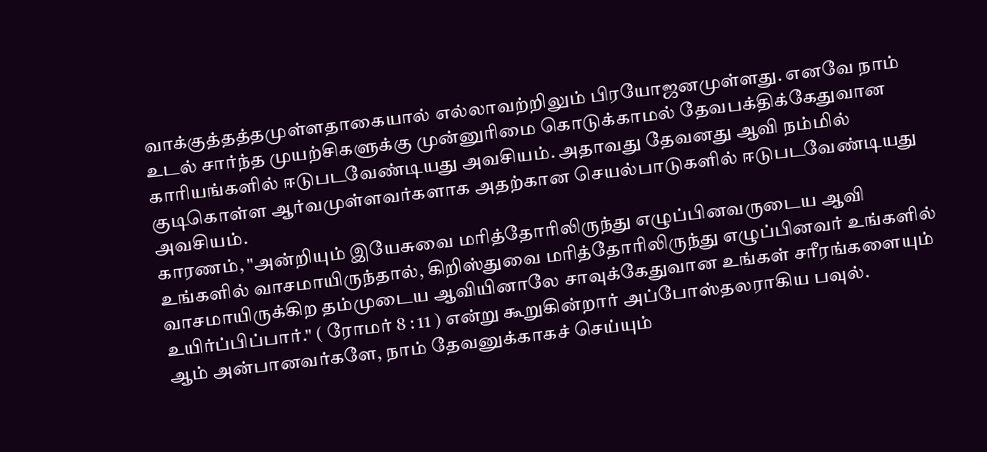வாக்குத்தத்தமுள்ளதாகையால் எல்லாவற்றிலும் பிரயோஜனமுள்ளது. எனவே நாம் உடல் சார்ந்த முயற்சிகளுக்கு முன்னுரிமை கொடுக்காமல் தேவபக்திக்கேதுவான காரியங்களில் ஈடுபடவேண்டியது அவசியம். அதாவது தேவனது ஆவி நம்மில் குடிகொள்ள ஆர்வமுள்ளவர்களாக அதற்கான செயல்பாடுகளில் ஈடுபடவேண்டியது அவசியம்.
காரணம், "அன்றியும் இயேசுவை மரித்தோரிலிருந்து எழுப்பினவருடைய ஆவி உங்களில் வாசமாயிருந்தால், கிறிஸ்துவை மரித்தோரிலிருந்து எழுப்பினவர் உங்களில் வாசமாயிருக்கிற தம்முடைய ஆவியினாலே சாவுக்கேதுவான உங்கள் சரீரங்களையும் உயிர்ப்பிப்பார்." ( ரோமர் 8 : 11 ) என்று கூறுகின்றார் அப்போஸ்தலராகிய பவுல்.
ஆம் அன்பானவர்களே, நாம் தேவனுக்காகச் செய்யும்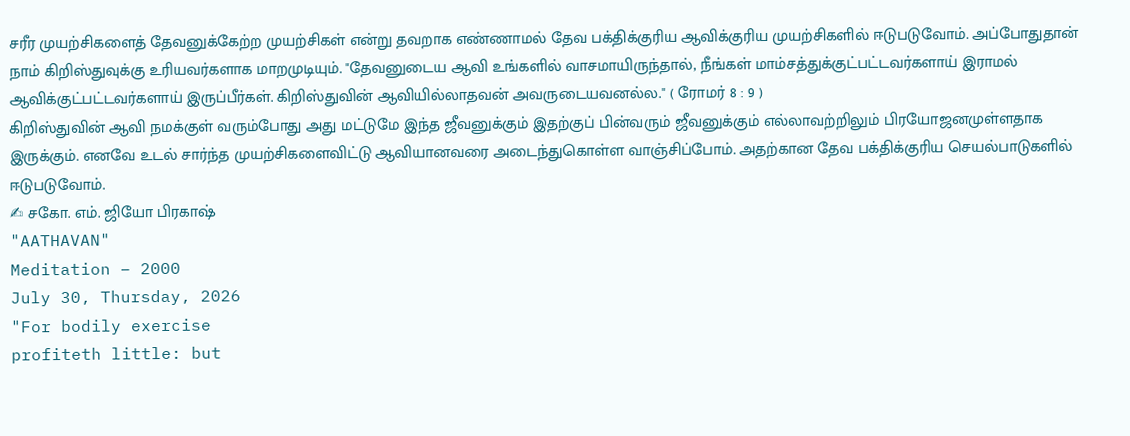சரீர முயற்சிகளைத் தேவனுக்கேற்ற முயற்சிகள் என்று தவறாக எண்ணாமல் தேவ பக்திக்குரிய ஆவிக்குரிய முயற்சிகளில் ஈடுபடுவோம். அப்போதுதான் நாம் கிறிஸ்துவுக்கு உரியவர்களாக மாறமுடியும். "தேவனுடைய ஆவி உங்களில் வாசமாயிருந்தால், நீங்கள் மாம்சத்துக்குட்பட்டவர்களாய் இராமல் ஆவிக்குட்பட்டவர்களாய் இருப்பீர்கள். கிறிஸ்துவின் ஆவியில்லாதவன் அவருடையவனல்ல." ( ரோமர் 8 : 9 )
கிறிஸ்துவின் ஆவி நமக்குள் வரும்போது அது மட்டுமே இந்த ஜீவனுக்கும் இதற்குப் பின்வரும் ஜீவனுக்கும் எல்லாவற்றிலும் பிரயோஜனமுள்ளதாக இருக்கும். எனவே உடல் சார்ந்த முயற்சிகளைவிட்டு ஆவியானவரை அடைந்துகொள்ள வாஞ்சிப்போம். அதற்கான தேவ பக்திக்குரிய செயல்பாடுகளில் ஈடுபடுவோம்.
✍ சகோ. எம். ஜியோ பிரகாஷ்
"AATHAVAN"
Meditation – 2000
July 30, Thursday, 2026
"For bodily exercise
profiteth little: but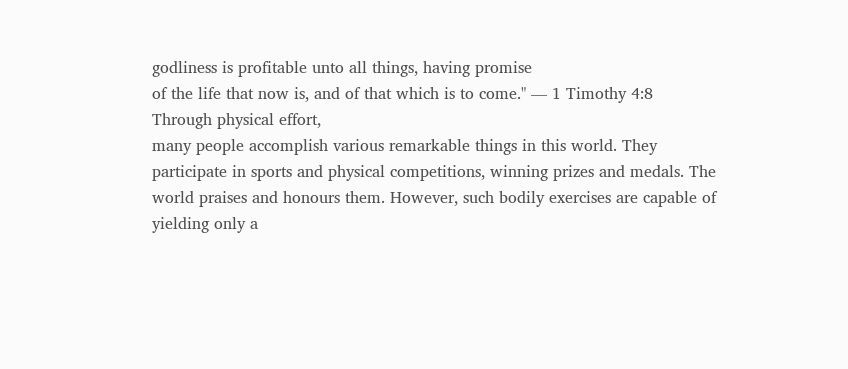godliness is profitable unto all things, having promise
of the life that now is, and of that which is to come." — 1 Timothy 4:8
Through physical effort,
many people accomplish various remarkable things in this world. They
participate in sports and physical competitions, winning prizes and medals. The
world praises and honours them. However, such bodily exercises are capable of
yielding only a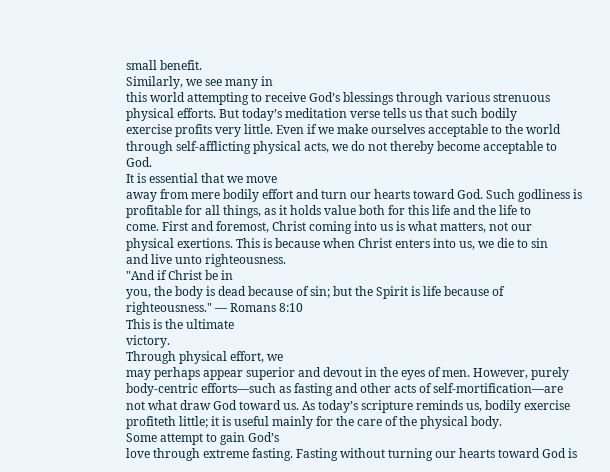small benefit.
Similarly, we see many in
this world attempting to receive God’s blessings through various strenuous
physical efforts. But today’s meditation verse tells us that such bodily
exercise profits very little. Even if we make ourselves acceptable to the world
through self-afflicting physical acts, we do not thereby become acceptable to
God.
It is essential that we move
away from mere bodily effort and turn our hearts toward God. Such godliness is
profitable for all things, as it holds value both for this life and the life to
come. First and foremost, Christ coming into us is what matters, not our
physical exertions. This is because when Christ enters into us, we die to sin
and live unto righteousness.
"And if Christ be in
you, the body is dead because of sin; but the Spirit is life because of
righteousness." — Romans 8:10
This is the ultimate
victory.
Through physical effort, we
may perhaps appear superior and devout in the eyes of men. However, purely
body-centric efforts—such as fasting and other acts of self-mortification—are
not what draw God toward us. As today’s scripture reminds us, bodily exercise
profiteth little; it is useful mainly for the care of the physical body.
Some attempt to gain God’s
love through extreme fasting. Fasting without turning our hearts toward God is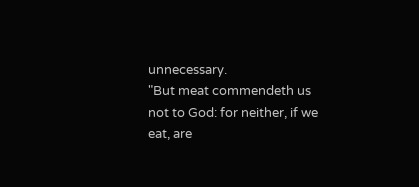unnecessary.
"But meat commendeth us
not to God: for neither, if we eat, are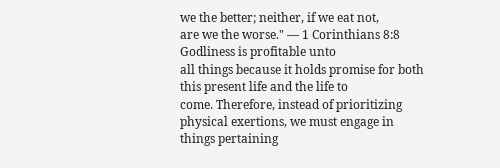we the better; neither, if we eat not,
are we the worse." — 1 Corinthians 8:8
Godliness is profitable unto
all things because it holds promise for both this present life and the life to
come. Therefore, instead of prioritizing physical exertions, we must engage in
things pertaining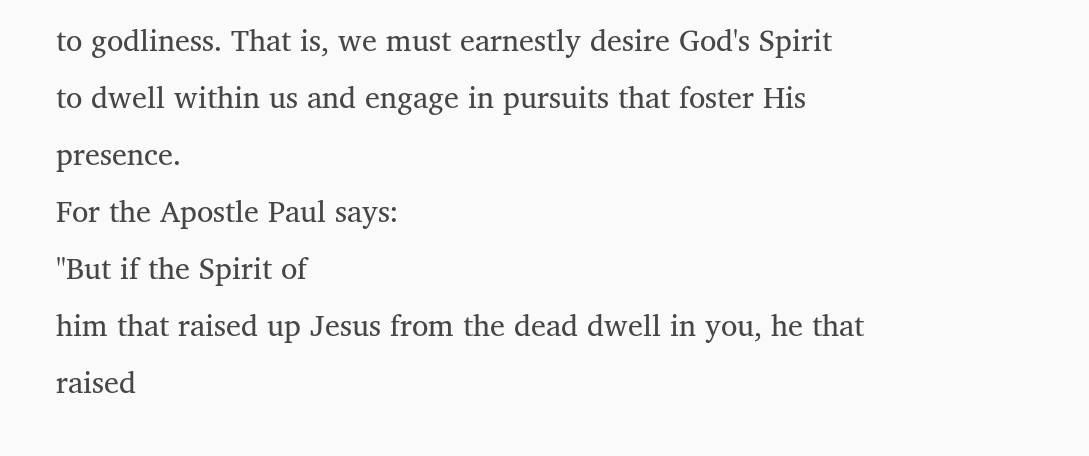to godliness. That is, we must earnestly desire God's Spirit
to dwell within us and engage in pursuits that foster His presence.
For the Apostle Paul says:
"But if the Spirit of
him that raised up Jesus from the dead dwell in you, he that raised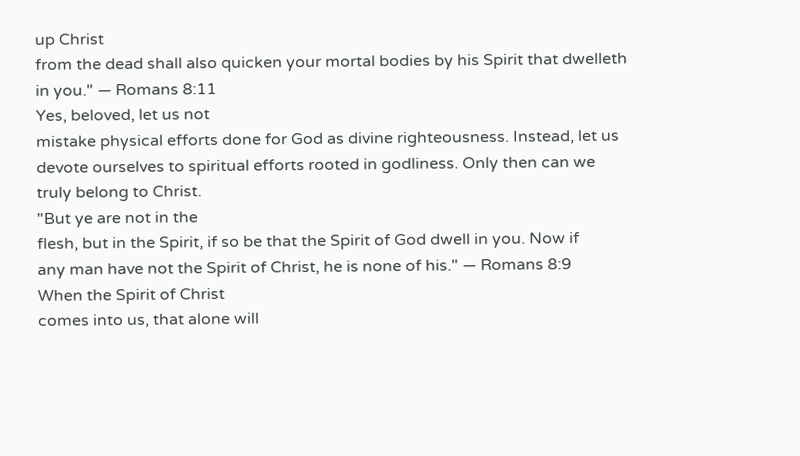up Christ
from the dead shall also quicken your mortal bodies by his Spirit that dwelleth
in you." — Romans 8:11
Yes, beloved, let us not
mistake physical efforts done for God as divine righteousness. Instead, let us
devote ourselves to spiritual efforts rooted in godliness. Only then can we
truly belong to Christ.
"But ye are not in the
flesh, but in the Spirit, if so be that the Spirit of God dwell in you. Now if
any man have not the Spirit of Christ, he is none of his." — Romans 8:9
When the Spirit of Christ
comes into us, that alone will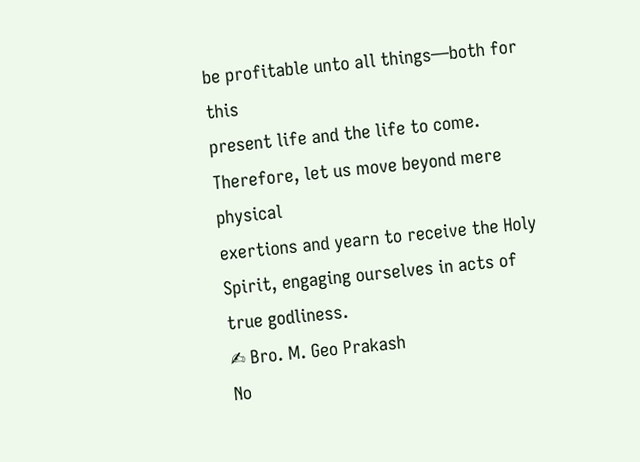be profitable unto all things—both for this
present life and the life to come. Therefore, let us move beyond mere physical
exertions and yearn to receive the Holy Spirit, engaging ourselves in acts of
true godliness.
✍ Bro. M. Geo Prakash
No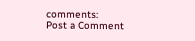comments:
Post a Comment